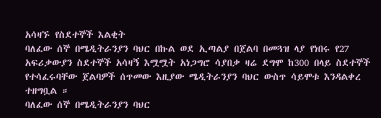አሳዛኙ የስደተኞች እልቂት
ባለፈው ሰኞ በሜዲትራንያን ባህር በኩል ወደ ኢጣልያ በጀልባ በመጓዝ ላያ የነበሩ የ27 አፍሪቃውያን ስደተኞች አሳዛኝ እሟሟት አነጋግሮ ሳያበቃ ዛሬ ደግሞ ከ300 በላይ ስደተኞች የተሳፈሩባቸው ጀልባዎች ሰጥመው እዚያው ሜዲትራንያን ባህር ውስጥ ሳይሞቱ እንዳልቀረ ተዘግቧል ።
ባለፈው ሰኞ በሜዲትራንያን ባህር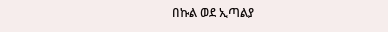በኩል ወደ ኢጣልያ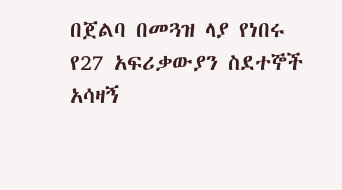በጀልባ በመጓዝ ላያ የነበሩ የ27 አፍሪቃውያን ስደተኞች አሳዛኝ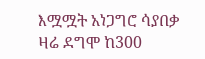እሟሟት አነጋግሮ ሳያበቃ ዛሬ ደግሞ ከ300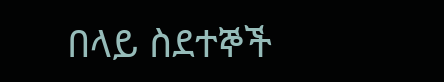በላይ ስደተኞች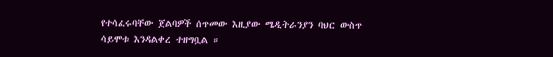የተሳፈሩባቸው ጀልባዎች ሰጥመው እዚያው ሜዲትራንያን ባህር ውስጥ ሳይሞቱ እንዳልቀረ ተዘግቧል ።